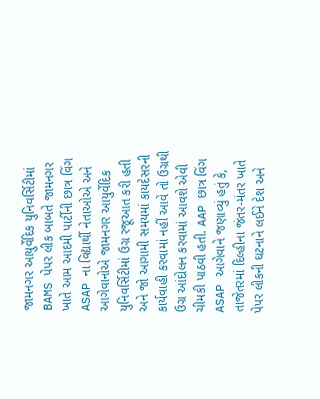જામનગર આયુર્વેદિક યુનિવર્સિટીમાં BAMS પેપર લીક બાબતે જામનગર ખાતે આમ આદમી પાર્ટીની છાત્ર વિંગ ASAP ના વિદ્યાર્થી નેતાઓએ અને આગેવાનોએ જામનગર આયુર્વેદિક યુનિવર્સિટીમાં ઉગ્ર રજૂઆત કરી હતી અને જો આગામી સમયમાં કાયદેસરની કાર્યવાહી કરવામાં નહીં આવે તો ઉગ્રથી ઉગ્ર આંદોલન કરવામાં આવશે એવી ચીમકી પાઠવી હતી. AAP છાત્ર વિંગ ASAP આગેવાને જણાવ્યું હતું કે, તાજેતરમાં દિલ્હીના જંતર-મંતર ખાતે પેપર લીકની ઘટનાને લઈને દેશ અને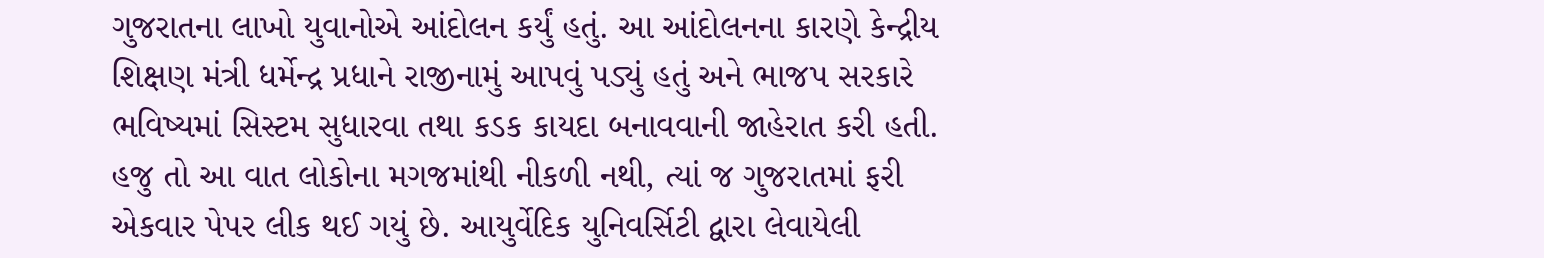ગુજરાતના લાખો યુવાનોએ આંદોલન કર્યું હતું. આ આંદોલનના કારણે કેન્દ્રીય શિક્ષણ મંત્રી ધર્મેન્દ્ર પ્રધાને રાજીનામું આપવું પડ્યું હતું અને ભાજપ સરકારે ભવિષ્યમાં સિસ્ટમ સુધારવા તથા કડક કાયદા બનાવવાની જાહેરાત કરી હતી. હજુ તો આ વાત લોકોના મગજમાંથી નીકળી નથી, ત્યાં જ ગુજરાતમાં ફરી એકવાર પેપર લીક થઈ ગયું છે. આયુર્વેદિક યુનિવર્સિટી દ્વારા લેવાયેલી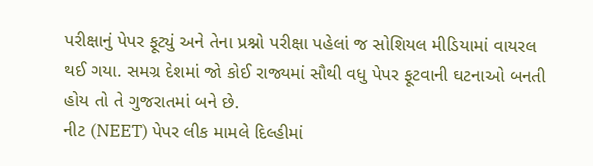પરીક્ષાનું પેપર ફૂટ્યું અને તેના પ્રશ્નો પરીક્ષા પહેલાં જ સોશિયલ મીડિયામાં વાયરલ થઈ ગયા. સમગ્ર દેશમાં જો કોઈ રાજ્યમાં સૌથી વધુ પેપર ફૂટવાની ઘટનાઓ બનતી હોય તો તે ગુજરાતમાં બને છે.
નીટ (NEET) પેપર લીક મામલે દિલ્હીમાં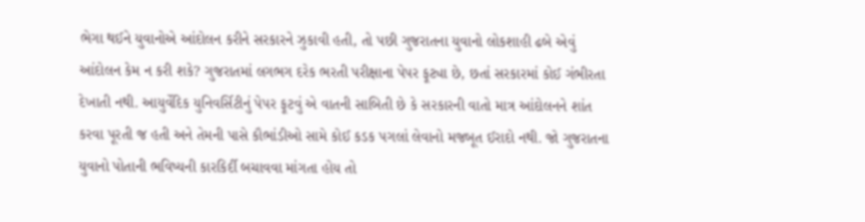ભેગા થઈને યુવાનોએ આંદોલન કરીને સરકારને ઝુકાવી હતી, તો પછી ગુજરાતના યુવાનો લોકશાહી ઢબે એવું આંદોલન કેમ ન કરી શકે? ગુજરાતમાં લગભગ દરેક ભરતી પરીક્ષાના પેપર ફૂટ્યા છે, છતાં સરકારમાં કોઈ ગંભીરતા દેખાતી નથી. આયુર્વેદિક યુનિવર્સિટીનું પેપર ફૂટવું એ વાતની સાબિતી છે કે સરકારની વાતો માત્ર આંદોલનને શાંત કરવા પૂરતી જ હતી અને તેમની પાસે કૌભાંડીઓ સામે કોઈ કડક પગલાં લેવાનો મજબૂત ઈરાદો નથી. જો ગુજરાતના યુવાનો પોતાની ભવિષ્યની કારકિર્દી બચાવવા માંગતા હોય તો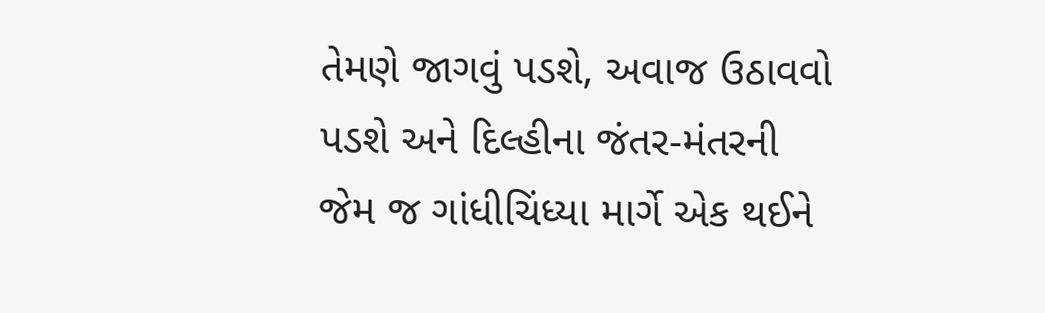તેમણે જાગવું પડશે, અવાજ ઉઠાવવો પડશે અને દિલ્હીના જંતર-મંતરની જેમ જ ગાંધીચિંધ્યા માર્ગે એક થઈને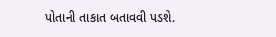પોતાની તાકાત બતાવવી પડશે.